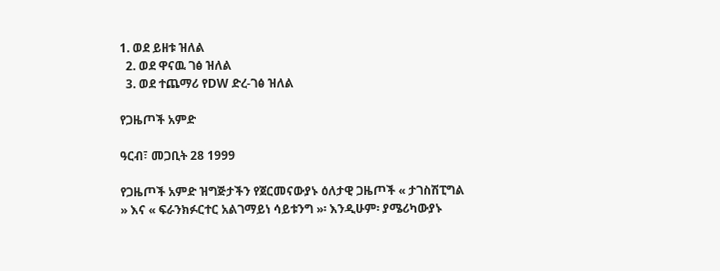1. ወደ ይዘቱ ዝለል
  2. ወደ ዋናዉ ገፅ ዝለል
  3. ወደ ተጨማሪ የDW ድረ-ገፅ ዝለል

የጋዜጦች አምድ

ዓርብ፣ መጋቢት 28 1999

የጋዜጦች አምድ ዝግጅታችን የጀርመናውያኑ ዕለታዊ ጋዜጦች « ታገስሽፒግል » እና « ፍራንክፉርተር አልገማይነ ሳይቱንግ »፡ እንዲሁም፡ ያሜሪካውያኑ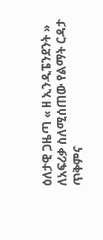ዕለታዊ ጋዜጣ « ዘ ኢንዲፔንደንት » ለአፍሪቃ ስለሚሰጠው የልማት ርዳታ ጥቅምና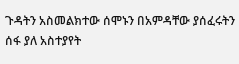ጉዳትን አስመልክተው ሰሞኑን በአምዳቸው ያሰፈሩትን ሰፋ ያለ አስተያየት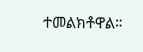ተመልክቶዋል።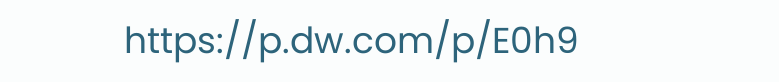https://p.dw.com/p/E0h9